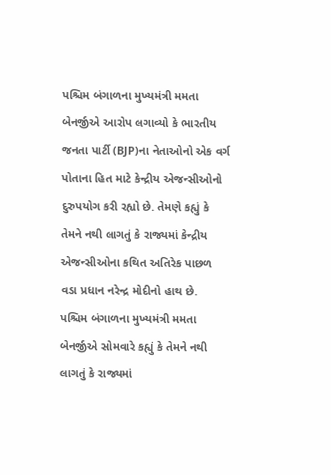પશ્ચિમ બંગાળના મુખ્યમંત્રી મમતા બેનર્જીએ આરોપ લગાવ્યો કે ભારતીય જનતા પાર્ટી (BJP)ના નેતાઓનો એક વર્ગ પોતાના હિત માટે કેન્દ્રીય એજન્સીઓનો દુરુપયોગ કરી રહ્યો છે. તેમણે કહ્યું કે તેમને નથી લાગતું કે રાજ્યમાં કેન્દ્રીય એજન્સીઓના કથિત અતિરેક પાછળ વડા પ્રધાન નરેન્દ્ર મોદીનો હાથ છે.
પશ્ચિમ બંગાળના મુખ્યમંત્રી મમતા બેનર્જીએ સોમવારે કહ્યું કે તેમને નથી લાગતું કે રાજ્યમાં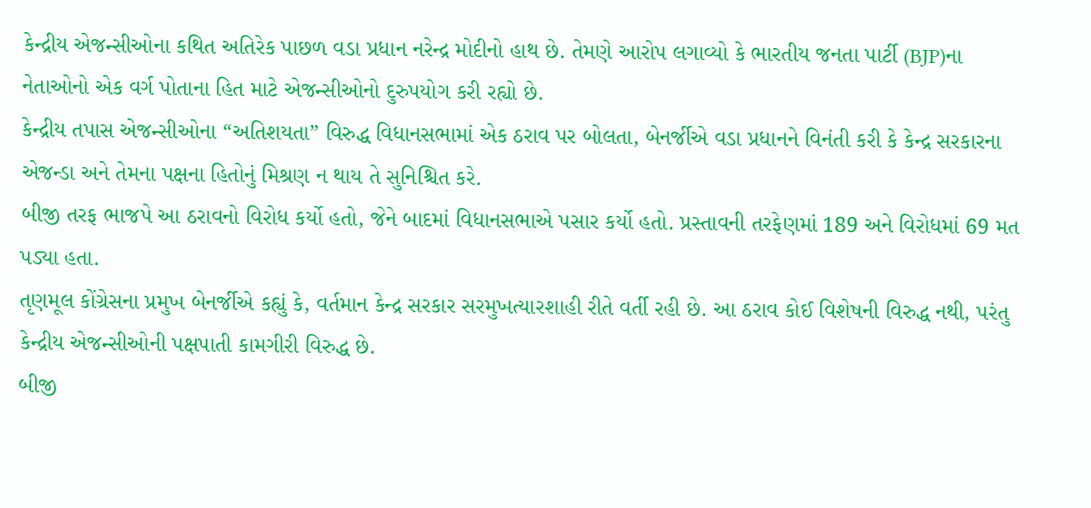કેન્દ્રીય એજન્સીઓના કથિત અતિરેક પાછળ વડા પ્રધાન નરેન્દ્ર મોદીનો હાથ છે. તેમણે આરોપ લગાવ્યો કે ભારતીય જનતા પાર્ટી (BJP)ના નેતાઓનો એક વર્ગ પોતાના હિત માટે એજન્સીઓનો દુરુપયોગ કરી રહ્યો છે.
કેન્દ્રીય તપાસ એજન્સીઓના “અતિશયતા” વિરુદ્ધ વિધાનસભામાં એક ઠરાવ પર બોલતા, બેનર્જીએ વડા પ્રધાનને વિનંતી કરી કે કેન્દ્ર સરકારના એજન્ડા અને તેમના પક્ષના હિતોનું મિશ્રણ ન થાય તે સુનિશ્ચિત કરે.
બીજી તરફ ભાજપે આ ઠરાવનો વિરોધ કર્યો હતો, જેને બાદમાં વિધાનસભાએ પસાર કર્યો હતો. પ્રસ્તાવની તરફેણમાં 189 અને વિરોધમાં 69 મત પડ્યા હતા.
તૃણમૂલ કોંગ્રેસના પ્રમુખ બેનર્જીએ કહ્યું કે, વર્તમાન કેન્દ્ર સરકાર સરમુખત્યારશાહી રીતે વર્તી રહી છે. આ ઠરાવ કોઈ વિશેષની વિરુદ્ધ નથી, પરંતુ કેન્દ્રીય એજન્સીઓની પક્ષપાતી કામગીરી વિરુદ્ધ છે.
બીજી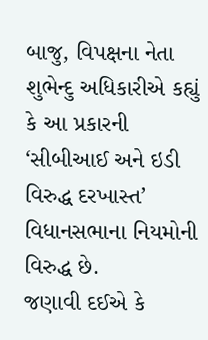બાજુ, વિપક્ષના નેતા શુભેન્દુ અધિકારીએ કહ્યું કે આ પ્રકારની ‘સીબીઆઈ અને ઇડી વિરુદ્ધ દરખાસ્ત’ વિધાનસભાના નિયમોની વિરુદ્ધ છે.
જણાવી દઈએ કે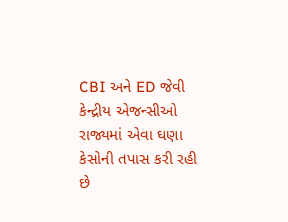CBI અને ED જેવી કેન્દ્રીય એજન્સીઓ રાજ્યમાં એવા ઘણા કેસોની તપાસ કરી રહી છે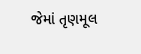જેમાં તૃણમૂલ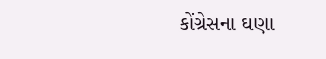કોંગ્રેસના ઘણા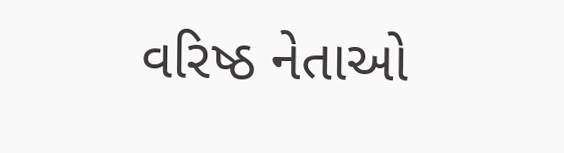વરિષ્ઠ નેતાઓ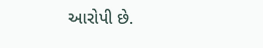આરોપી છે.